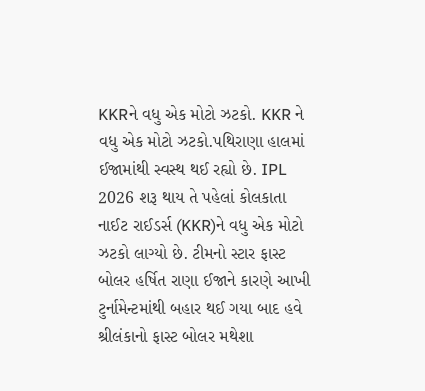KKRને વધુ એક મોટો ઝટકો. KKR ને વધુ એક મોટો ઝટકો.પથિરાણા હાલમાં ઈજામાંથી સ્વસ્થ થઈ રહ્યો છે. IPL 2026 શરૂ થાય તે પહેલાં કોલકાતા નાઈટ રાઈડર્સ (KKR)ને વધુ એક મોટો ઝટકો લાગ્યો છે. ટીમનો સ્ટાર ફાસ્ટ બોલર હર્ષિત રાણા ઈજાને કારણે આખી ટુર્નામેન્ટમાંથી બહાર થઈ ગયા બાદ હવે શ્રીલંકાનો ફાસ્ટ બોલર મથેશા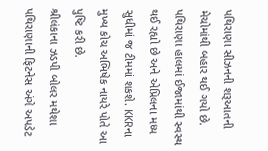પથિરાણા સીઝનની શરૂઆતની મેચોમાંથી બહાર થઈ ગયો છે. પથિરાણા હાલમાં ઈજામાંથી સ્વસ્થ થઈ રહ્યો છે અને એપ્રિલના મધ્ય સુધીમાં જ ટીમમાં શકશે. KKRના મુખ્ય કોચ અભિષેક નાયરે પોતે આ પુષ્ટિ કરી છે.
શ્રીલંકાના ઝડપી બોલર મથેશા પથિરાણાની ફિટનેસ અંગે અપડેટ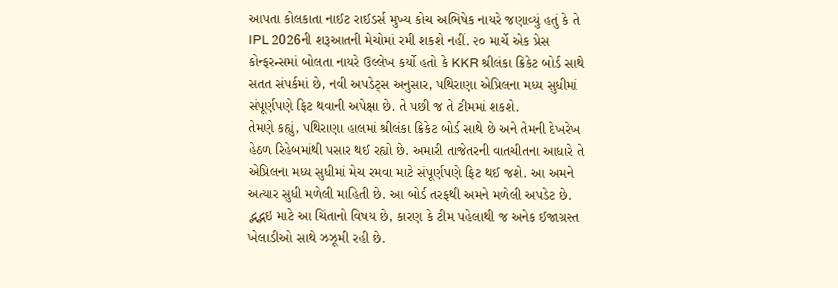આપતા કોલકાતા નાઈટ રાઈડર્સ મુખ્ય કોચ અભિષેક નાયરે જણાવ્યું હતું કે તે IPL 2026ની શરૂઆતની મેચોમાં રમી શકશે નહીં. ૨૦ માર્ચે એક પ્રેસ કોન્ફરન્સમાં બોલતા નાયરે ઉલ્લેખ કર્યો હતો કે KKR શ્રીલંકા ક્રિકેટ બોર્ડ સાથે સતત સંપર્કમાં છે, નવી અપડેટ્સ અનુસાર, પથિરાણા એપ્રિલના મધ્ય સુધીમાં સંપૂર્ણપણે ફિટ થવાની અપેક્ષા છે. તે પછી જ તે ટીમમાં શકશે.
તેમણે કહ્યું, પથિરાણા હાલમાં શ્રીલંકા ક્રિકેટ બોર્ડ સાથે છે અને તેમની દેખરેખ હેઠળ રિહેબમાંથી પસાર થઈ રહ્યો છે. અમારી તાજેતરની વાતચીતના આધારે તે એપ્રિલના મધ્ય સુધીમાં મેચ રમવા માટે સંપૂર્ણપણે ફિટ થઈ જશે. આ અમને અત્યાર સુધી મળેલી માહિતી છે. આ બોર્ડ તરફથી અમને મળેલી અપડેટ છે.
દ્ભદ્ભઇ માટે આ ચિંતાનો વિષય છે, કારણ કે ટીમ પહેલાથી જ અનેક ઈજાગ્રસ્ત ખેલાડીઓ સાથે ઝઝૂમી રહી છે.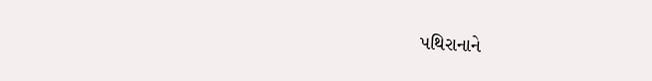પથિરાનાને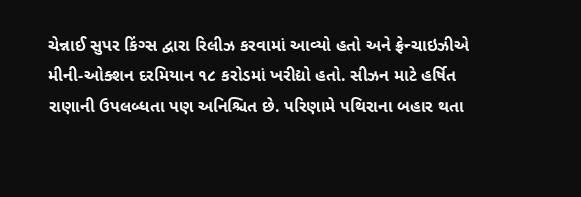ચેન્નાઈ સુપર કિંગ્સ દ્વારા રિલીઝ કરવામાં આવ્યો હતો અને ફ્રેન્ચાઇઝીએ મીની-ઓક્શન દરમિયાન ૧૮ કરોડમાં ખરીદ્યો હતો. સીઝન માટે હર્ષિત રાણાની ઉપલબ્ધતા પણ અનિશ્ચિત છે. પરિણામે પથિરાના બહાર થતા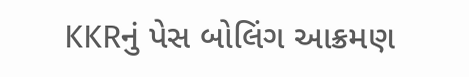KKRનું પેસ બોલિંગ આક્રમણ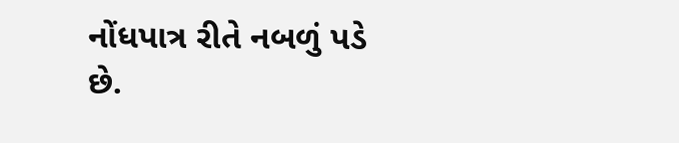નોંધપાત્ર રીતે નબળું પડે છે.